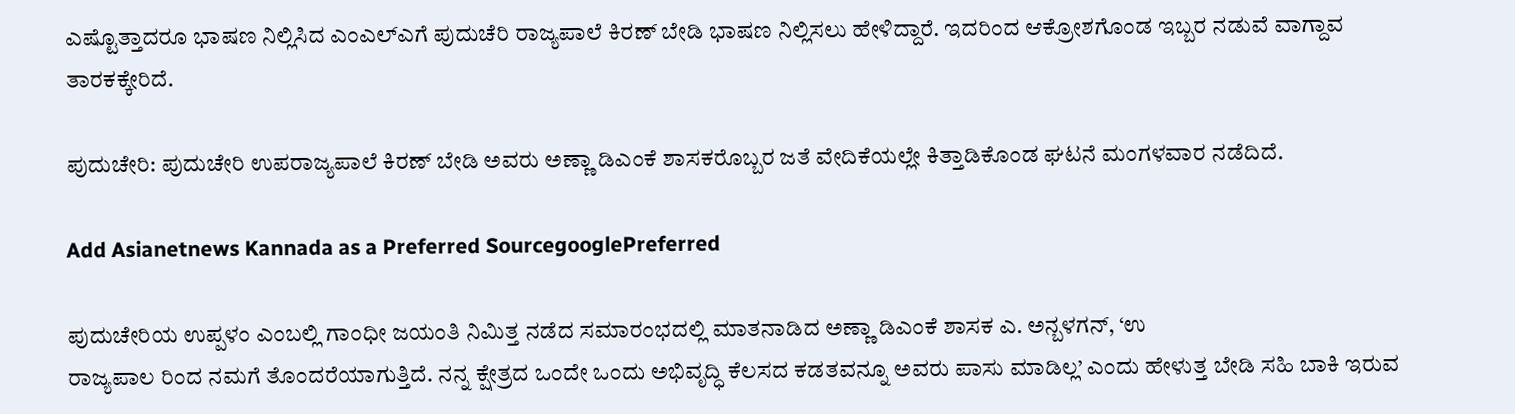ಎಷ್ಟೊತ್ತಾದರೂ ಭಾಷಣ ನಿಲ್ಲಿಸಿದ ಎಂಎಲ್ಎಗೆ ಪುದುಚೆರಿ ರಾಜ್ಯಪಾಲೆ ಕಿರಣ್ ಬೇಡಿ ಭಾಷಣ ನಿಲ್ಲಿಸಲು ಹೇಳಿದ್ದಾರೆ. ಇದರಿಂದ ಆಕ್ರೋಶಗೊಂಡ ಇಬ್ಬರ ನಡುವೆ ವಾಗ್ದಾವ ತಾರಕಕ್ಕೇರಿದೆ.

ಪುದುಚೇರಿ: ಪುದುಚೇರಿ ಉಪರಾಜ್ಯಪಾಲೆ ಕಿರಣ್ ಬೇಡಿ ಅವರು ಅಣ್ಣಾ ಡಿಎಂಕೆ ಶಾಸಕರೊಬ್ಬರ ಜತೆ ವೇದಿಕೆಯಲ್ಲೇ ಕಿತ್ತಾಡಿಕೊಂಡ ಘಟನೆ ಮಂಗಳವಾರ ನಡೆದಿದೆ.

Add Asianetnews Kannada as a Preferred SourcegooglePreferred

ಪುದುಚೇರಿಯ ಉಪ್ಪಳಂ ಎಂಬಲ್ಲಿ ಗಾಂಧೀ ಜಯಂತಿ ನಿಮಿತ್ತ ನಡೆದ ಸಮಾರಂಭದಲ್ಲಿ ಮಾತನಾಡಿದ ಅಣ್ಣಾ ಡಿಎಂಕೆ ಶಾಸಕ ಎ. ಅನ್ಬಳಗನ್, ‘ಉ
ರಾಜ್ಯಪಾಲ ರಿಂದ ನಮಗೆ ತೊಂದರೆಯಾಗುತ್ತಿದೆ. ನನ್ನ ಕ್ಷೇತ್ರದ ಒಂದೇ ಒಂದು ಅಭಿವೃದ್ಧಿ ಕೆಲಸದ ಕಡತವನ್ನೂ ಅವರು ಪಾಸು ಮಾಡಿಲ್ಲ’ ಎಂದು ಹೇಳುತ್ತ ಬೇಡಿ ಸಹಿ ಬಾಕಿ ಇರುವ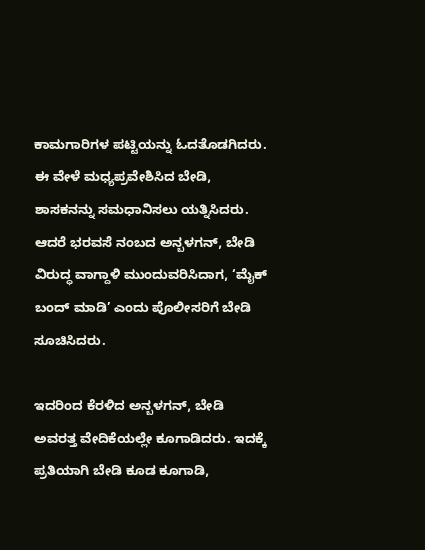ಕಾಮಗಾರಿಗಳ ಪಟ್ಟಿಯನ್ನು ಓದತೊಡಗಿದರು. ಈ ವೇಳೆ ಮಧ್ಯಪ್ರವೇಶಿಸಿದ ಬೇಡಿ, ಶಾಸಕನನ್ನು ಸಮಧಾನಿಸಲು ಯತ್ನಿಸಿದರು. ಆದರೆ ಭರವಸೆ ನಂಬದ ಅನ್ಬಳಗನ್, ಬೇಡಿ ವಿರುದ್ಧ ವಾಗ್ದಾಳಿ ಮುಂದುವರಿಸಿದಾಗ, ‘ಮೈಕ್ ಬಂದ್ ಮಾಡಿ’ ಎಂದು ಪೊಲೀಸರಿಗೆ ಬೇಡಿ ಸೂಚಿಸಿದರು.

ಇದರಿಂದ ಕೆರಳಿದ ಅನ್ಬಳಗನ್, ಬೇಡಿ ಅವರತ್ತ ವೇದಿಕೆಯಲ್ಲೇ ಕೂಗಾಡಿದರು. ಇದಕ್ಕೆ ಪ್ರತಿಯಾಗಿ ಬೇಡಿ ಕೂಡ ಕೂಗಾಡಿ,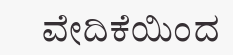ವೇದಿಕೆಯಿಂದ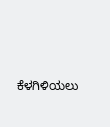ಕೆಳಗಿಳಿಯಲು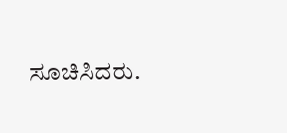ಸೂಚಿಸಿದರು.